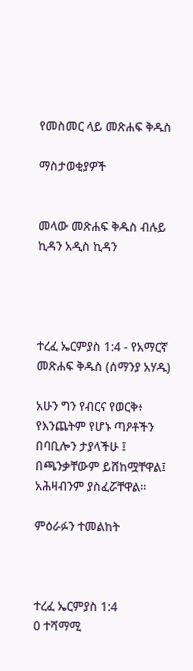የመስመር ላይ መጽሐፍ ቅዱስ

ማስታወቂያዎች


መላው መጽሐፍ ቅዱስ ብሉይ ኪዳን አዲስ ኪዳን




ተረፈ ኤርምያስ 1:4 - የአማርኛ መጽሐፍ ቅዱስ (ሰማንያ አሃዱ)

አሁን ግን የብርና የወርቅ፥ የእንጨትም የሆኑ ጣዖቶችን በባቢሎን ታያላችሁ ፤ በጫንቃቸውም ይሸከሟቸዋል፤ አሕዛብንም ያስፈሯቸዋል።

ምዕራፉን ተመልከት



ተረፈ ኤርምያስ 1:4
0 ተሻማሚ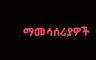ማመሳሰሪያዎች